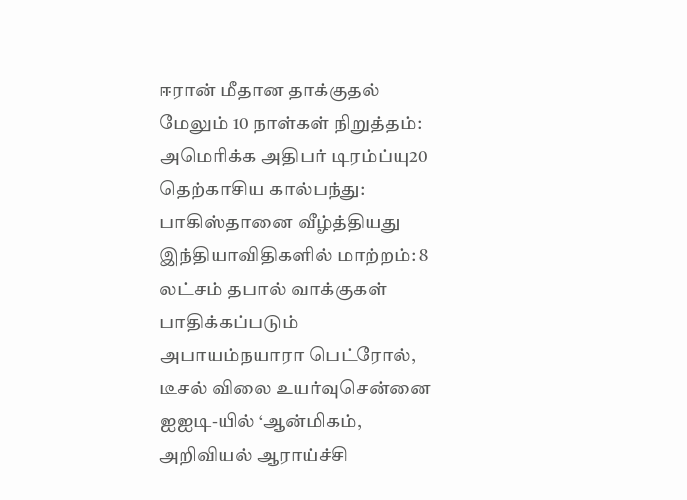ஈரான் மீதான தாக்குதல் மேலும் 10 நாள்கள் நிறுத்தம்: அமெரிக்க அதிபர் டிரம்ப்யு20 தெற்காசிய கால்பந்து: பாகிஸ்தானை வீழ்த்தியது இந்தியாவிதிகளில் மாற்றம்: 8 லட்சம் தபால் வாக்குகள் பாதிக்கப்படும் அபாயம்நயாரா பெட்ரோல், டீசல் விலை உயர்வுசென்னை ஐஐடி-யில் ‘ஆன்மிகம், அறிவியல் ஆராய்ச்சி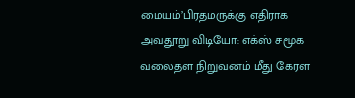மையம்’பிரதமருக்கு எதிராக அவதூறு விடியோ: எக்ஸ் சமூக வலைதள நிறுவனம் மீது கேரள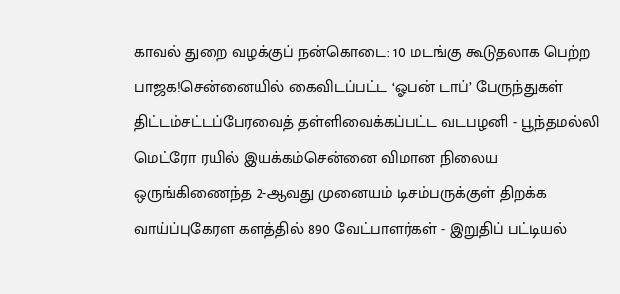காவல் துறை வழக்குப் நன்கொடை: 10 மடங்கு கூடுதலாக பெற்ற பாஜக!சென்னையில் கைவிடப்பட்ட ‘ஓபன் டாப்’ பேருந்துகள் திட்டம்சட்டப்பேரவைத் தள்ளிவைக்கப்பட்ட வடபழனி - பூந்தமல்லி மெட்ரோ ரயில் இயக்கம்சென்னை விமான நிலைய ஒருங்கிணைந்த 2-ஆவது முனையம் டிசம்பருக்குள் திறக்க வாய்ப்புகேரள களத்தில் 890 வேட்பாளர்கள் - இறுதிப் பட்டியல்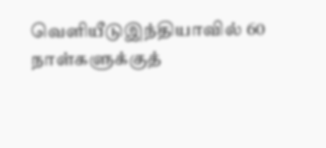வெளியீடுஇந்தியாவில் 60 நாள்களுக்குத்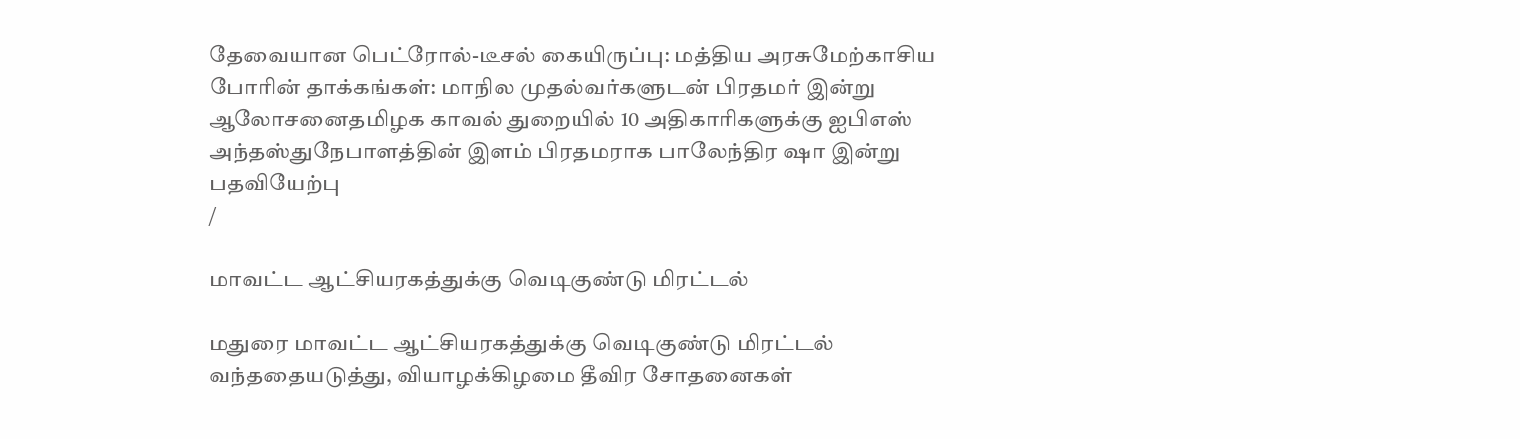தேவையான பெட்ரோல்-டீசல் கையிருப்பு: மத்திய அரசுமேற்காசிய போரின் தாக்கங்கள்: மாநில முதல்வர்களுடன் பிரதமர் இன்று ஆலோசனைதமிழக காவல் துறையில் 10 அதிகாரிகளுக்கு ஐபிஎஸ் அந்தஸ்துநேபாளத்தின் இளம் பிரதமராக பாலேந்திர ஷா இன்று பதவியேற்பு
/

மாவட்ட ஆட்சியரகத்துக்கு வெடிகுண்டு மிரட்டல்

மதுரை மாவட்ட ஆட்சியரகத்துக்கு வெடிகுண்டு மிரட்டல் வந்ததையடுத்து, வியாழக்கிழமை தீவிர சோதனைகள்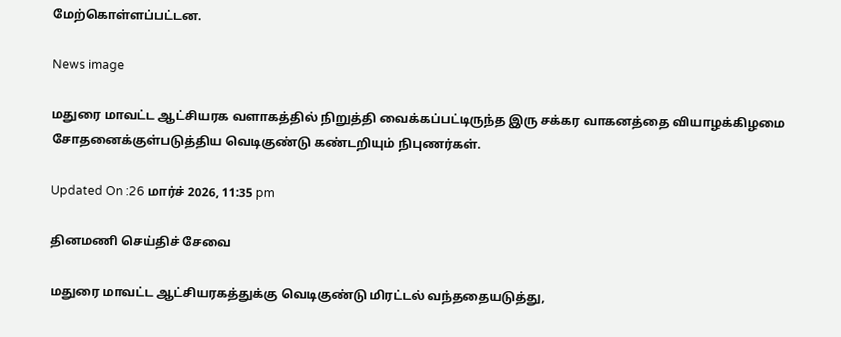மேற்கொள்ளப்பட்டன.

News image

மதுரை மாவட்ட ஆட்சியரக வளாகத்தில் நிறுத்தி வைக்கப்பட்டிருந்த இரு சக்கர வாகனத்தை வியாழக்கிழமை சோதனைக்குள்படுத்திய வெடிகுண்டு கண்டறியும் நிபுணர்கள்.

Updated On :26 மார்ச் 2026, 11:35 pm

தினமணி செய்திச் சேவை

மதுரை மாவட்ட ஆட்சியரகத்துக்கு வெடிகுண்டு மிரட்டல் வந்ததையடுத்து,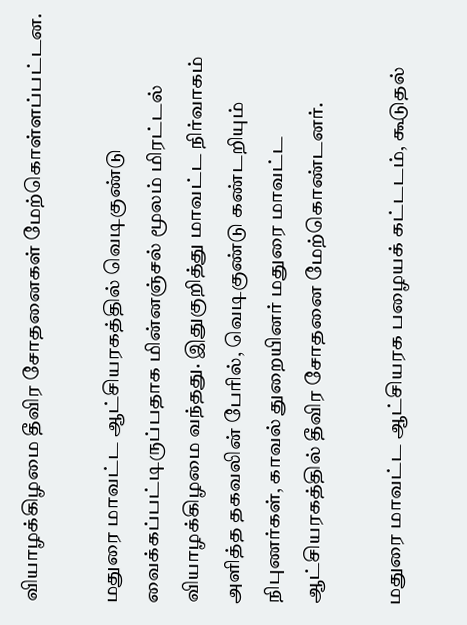வியாழக்கிழமை தீவிர சோதனைகள் மேற்கொள்ளப்பட்டன.

மதுரை மாவட்ட ஆட்சியரகத்தில் வெடிகுண்டு வைக்கப்பட்டிருப்பதாக மின்னஞ்சல் மூலம் மிரட்டல் வியாழக்கிழமை வந்தது. இதுகுறித்து மாவட்ட நிர்வாகம் அளித்த தகவலின் பேரில், வெடிகுண்டு கண்டறியும் நிபுணர்கள், காவல் துறையினர் மதுரை மாவட்ட ஆட்சியரகத்தில் தீவிர சோதனை மேற்கொண்டனர்.

மதுரை மாவட்ட ஆட்சியரக பழையக் கட்டடம், கூடுதல்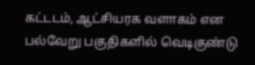கட்டடம், ஆட்சியரக வளாகம் என பல்வேறு பகுதிகளில் வெடிகுண்டு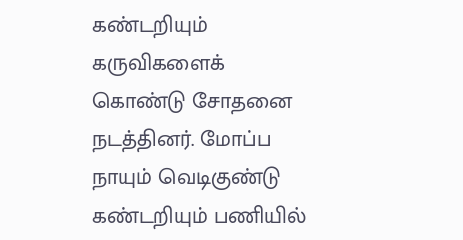கண்டறியும் கருவிகளைக் கொண்டு சோதனை நடத்தினர். மோப்ப நாயும் வெடிகுண்டு கண்டறியும் பணியில்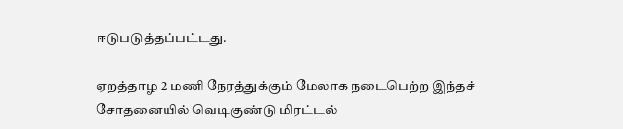ஈடுபடுத்தப்பட்டது.

ஏறத்தாழ 2 மணி நேரத்துக்கும் மேலாக நடைபெற்ற இந்தச் சோதனையில் வெடிகுண்டு மிரட்டல்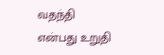வதந்தி என்பது உறுதி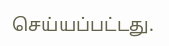செய்யப்பட்டது.